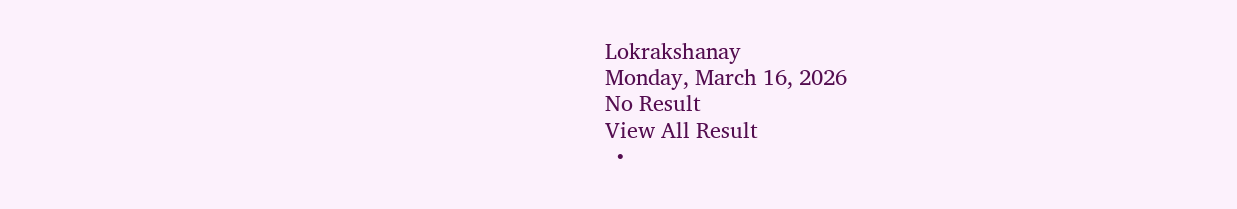Lokrakshanay
Monday, March 16, 2026
No Result
View All Result
  •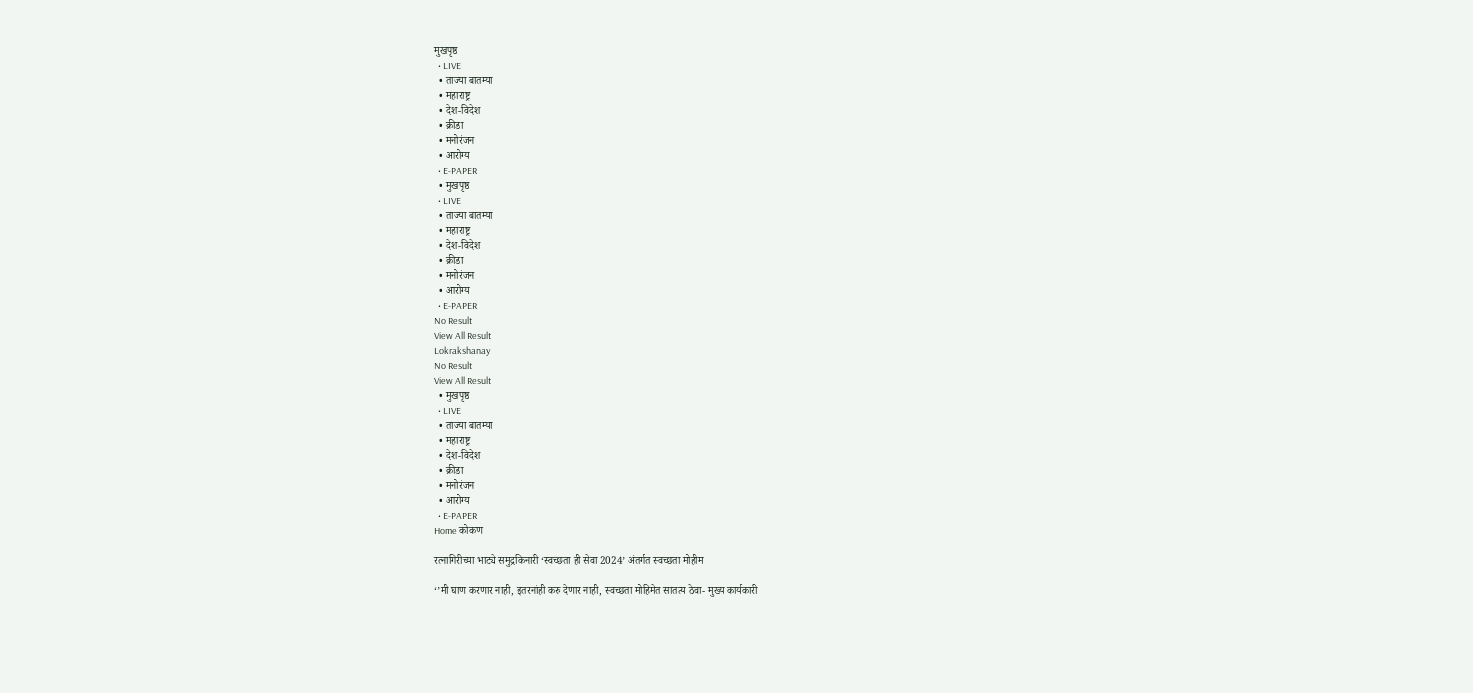मुखपृष्ठ
  • LIVE
  • ताज्या बातम्या
  • महाराष्ट्र
  • देश-विदेश
  • क्रीडा
  • मनोरंजन
  • आरोग्य
  • E-PAPER
  • मुखपृष्ठ
  • LIVE
  • ताज्या बातम्या
  • महाराष्ट्र
  • देश-विदेश
  • क्रीडा
  • मनोरंजन
  • आरोग्य
  • E-PAPER
No Result
View All Result
Lokrakshanay
No Result
View All Result
  • मुखपृष्ठ
  • LIVE
  • ताज्या बातम्या
  • महाराष्ट्र
  • देश-विदेश
  • क्रीडा
  • मनोरंजन
  • आरोग्य
  • E-PAPER
Home कोकण

रत्नागिरीच्या भाट्ये समुद्रकिनारी ‘स्वच्छता ही सेवा 2024’ अंतर्गत स्वच्छता मोहीम

‘’मी घाण करणार नाही, इतरनांही करु देणार नाही, स्वच्छता मोहिमेत सातत्य ठेवा- मुख्य कार्यकारी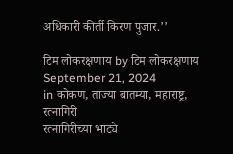अधिकारी कीर्ती किरण पुजार.’’

टिम लोकरक्षणाय by टिम लोकरक्षणाय
September 21, 2024
in कोकण, ताज्या बातम्या, महाराष्ट्र, रत्नागिरी
रत्नागिरीच्या भाट्ये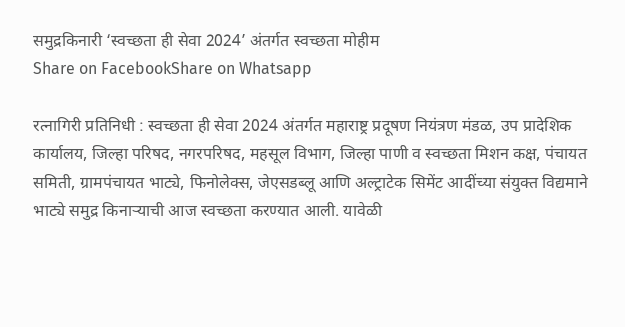समुद्रकिनारी ‘स्वच्छता ही सेवा 2024’ अंतर्गत स्वच्छता मोहीम
Share on FacebookShare on Whatsapp

रत्नागिरी प्रतिनिधी : स्वच्छता ही सेवा 2024 अंतर्गत महाराष्ट्र प्रदूषण नियंत्रण मंडळ, उप प्रादेशिक कार्यालय, जिल्हा परिषद, नगरपरिषद, महसूल विभाग, जिल्हा पाणी व स्वच्छता मिशन कक्ष, पंचायत समिती, ग्रामपंचायत भाट्ये, फिनोलेक्स, जेएसडब्लू आणि अल्ट्राटेक सिमेंट आदींच्या संयुक्त विद्यमाने भाट्ये समुद्र किनाऱ्याची आज स्वच्छता करण्यात आली. यावेळी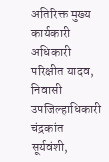अतिरिक्त मुख्य कार्यकारी अधिकारी परिक्षीत यादव, निवासी उपजिल्हाधिकारी चंद्रकांत सूर्यवंशी,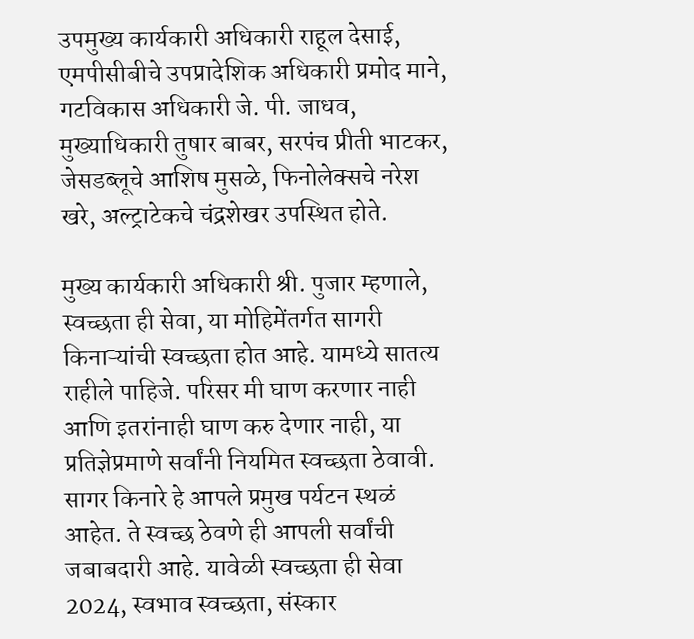उपमुख्य कार्यकारी अधिकारी राहूल देसाई, एमपीसीबीचे उपप्रादेशिक अधिकारी प्रमोद माने, गटविकास अधिकारी जे. पी. जाधव, मुख्याधिकारी तुषार बाबर, सरपंच प्रीती भाटकर, जेसडब्लूचे आशिष मुसळे, फिनोलेक्सचे नरेश खरे, अल्ट्राटेकचे चंद्रशेखर उपस्थित होते.

मुख्य कार्यकारी अधिकारी श्री. पुजार म्हणाले, स्वच्छता ही सेवा, या मोहिमेंतर्गत सागरी किनाऱ्यांची स्वच्छता होत आहे. यामध्ये सातत्य राहीले पाहिजे. परिसर मी घाण करणार नाही आणि इतरांनाही घाण करु देणार नाही, या प्रतिज्ञेप्रमाणे सर्वांनी नियमित स्वच्छता ठेवावी. सागर किनारे हे आपले प्रमुख पर्यटन स्थळं आहेत. ते स्वच्छ ठेवणे ही आपली सर्वांची जबाबदारी आहे. यावेळी स्वच्छता ही सेवा 2024, स्वभाव स्वच्छता, संस्कार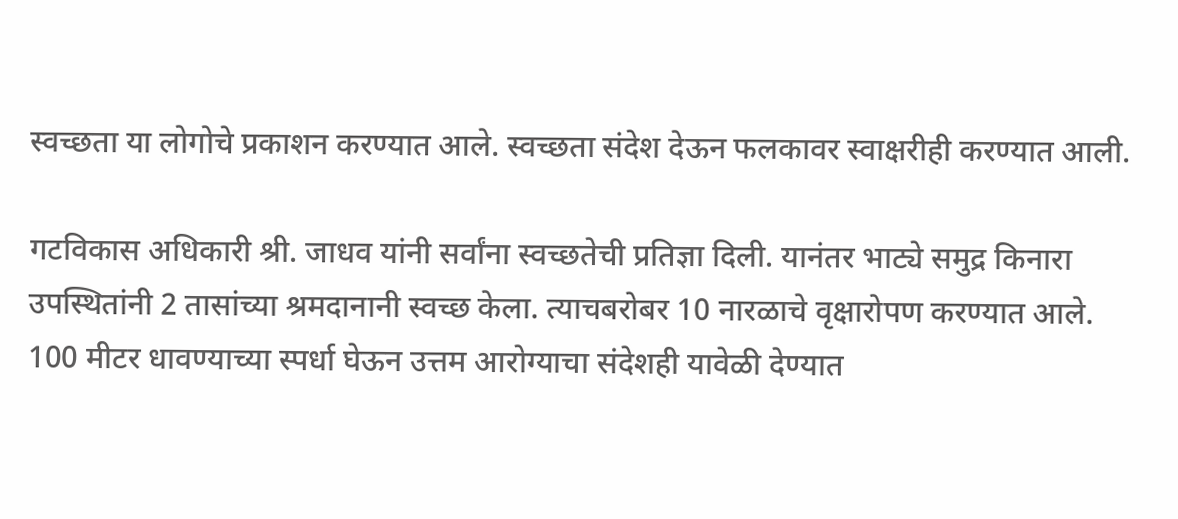स्वच्छता या लोगोचे प्रकाशन करण्यात आले. स्वच्छता संदेश देऊन फलकावर स्वाक्षरीही करण्यात आली.

गटविकास अधिकारी श्री. जाधव यांनी सर्वांना स्वच्छतेची प्रतिज्ञा दिली. यानंतर भाट्ये समुद्र किनारा उपस्थितांनी 2 तासांच्या श्रमदानानी स्वच्छ केला. त्याचबरोबर 10 नारळाचे वृक्षारोपण करण्यात आले. 100 मीटर धावण्याच्या स्पर्धा घेऊन उत्तम आरोग्याचा संदेशही यावेळी देण्यात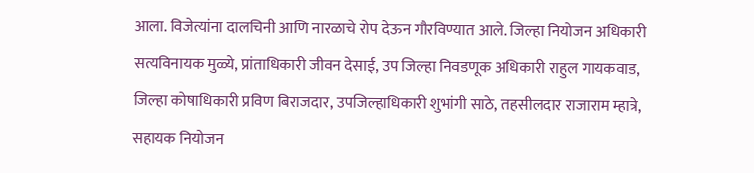आला. विजेत्यांना दालचिनी आणि नारळाचे रोप देऊन गौरविण्यात आले. जिल्हा नियोजन अधिकारी सत्यविनायक मुळ्ये, प्रांताधिकारी जीवन देसाई, उप जिल्हा निवडणूक अधिकारी राहुल गायकवाड, जिल्हा कोषाधिकारी प्रविण बिराजदार, उपजिल्हाधिकारी शुभांगी साठे, तहसीलदार राजाराम म्हात्रे, सहायक नियोजन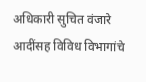अधिकारी सुचित वंजारे आदींसह विविध विभागांचे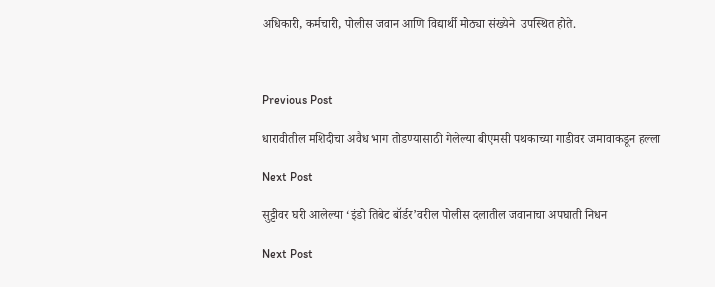अधिकारी, कर्मचारी, पोलीस जवान आणि विद्यार्थी मोठ्या संख्येने  उपस्थित होते.



Previous Post

धारावीतील मशिदीचा अवैध भाग तोडण्यासाठी गेलेल्या बीएमसी पथकाच्या गाडीवर जमावाकडून हल्ला

Next Post

सुट्टीवर घरी आलेल्या ‘इंडो तिबेट बॉर्डर’वरील पोलीस दलातील जवानाचा अपघाती निधन

Next Post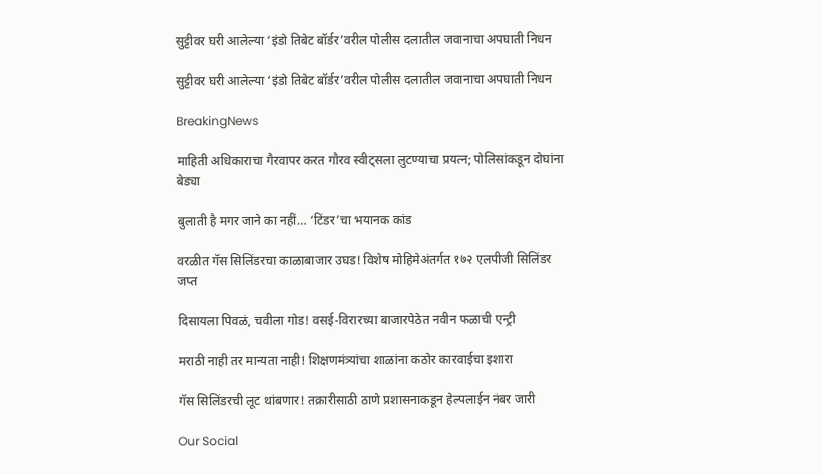सुट्टीवर घरी आलेल्या ‘इंडो तिबेट बॉर्डर’वरील पोलीस दलातील जवानाचा अपघाती निधन

सुट्टीवर घरी आलेल्या ‘इंडो तिबेट बॉर्डर’वरील पोलीस दलातील जवानाचा अपघाती निधन

BreakingNews

माहिती अधिकाराचा गैरवापर करत गौरव स्वीट्सला लुटण्याचा प्रयत्न; पोलिसांकडून दोघांना बेड्या

बुलाती है मगर जाने का नहीं… ‘टिंडर’चा भयानक कांड

वरळीत गॅस सिलिंडरचा काळाबाजार उघड! विशेष मोहिमेअंतर्गत १७२ एलपीजी सिलिंडर जप्त

दिसायला पिवळं, चवीला गोड! वसई-विरारच्या बाजारपेठेत नवीन फळाची एन्ट्री

मराठी नाही तर मान्यता नाही! शिक्षणमंत्र्यांचा शाळांना कठोर कारवाईचा इशारा

गॅस सिलिंडरची लूट थांबणार! तक्रारीसाठी ठाणे प्रशासनाकडून हेल्पलाईन नंबर जारी

Our Social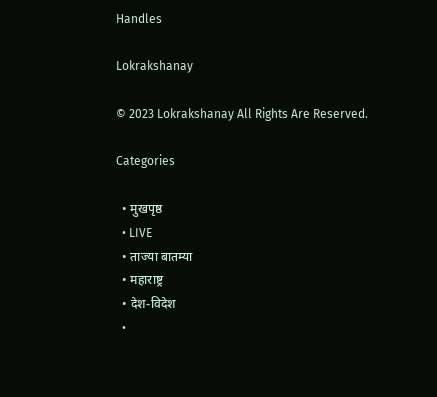Handles

Lokrakshanay

© 2023 Lokrakshanay All Rights Are Reserved.

Categories

  • मुखपृष्ठ
  • LIVE
  • ताज्या बातम्या
  • महाराष्ट्र
  • देश-विदेश
  •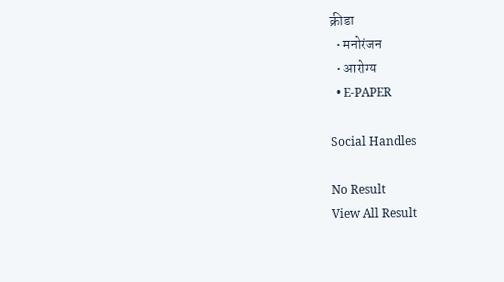क्रीडा
  • मनोरंजन
  • आरोग्य
  • E-PAPER

Social Handles

No Result
View All Result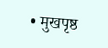• मुखपृष्ठ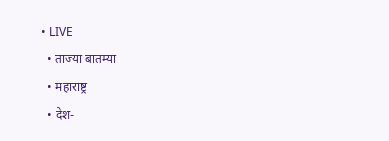• LIVE
  • ताज्या बातम्या
  • महाराष्ट्र
  • देश-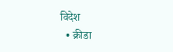विदेश
  • क्रीडा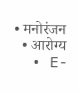• मनोरंजन
  • आरोग्य
  • E-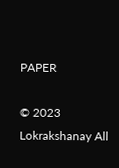PAPER

© 2023 Lokrakshanay All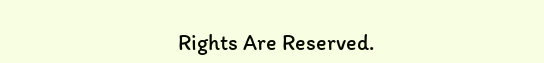Rights Are Reserved.